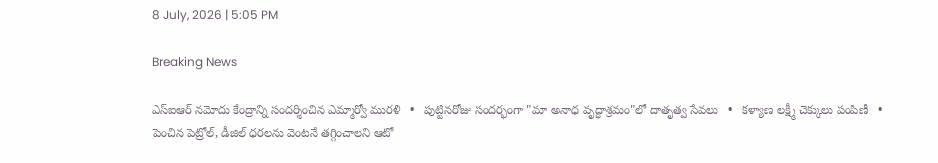8 July, 2026 | 5:05 PM

Breaking News

ఎస్‌ఐఆర్ నమోదు కేంద్రాన్ని సందర్శించిన ఎమ్మార్వో మురళి   •   పుట్టినరోజు సందర్భంగా "మా అనాధ వృద్ధాశ్రమం"లో దాతృత్వ సేవలు   •   కళ్యాణ లక్ష్మీ చెక్కులు పంపిణీ   •   పెంచిన పెట్రోల్, డీజిల్ ధరలను వెంటనే తగ్గించాలని ఆటో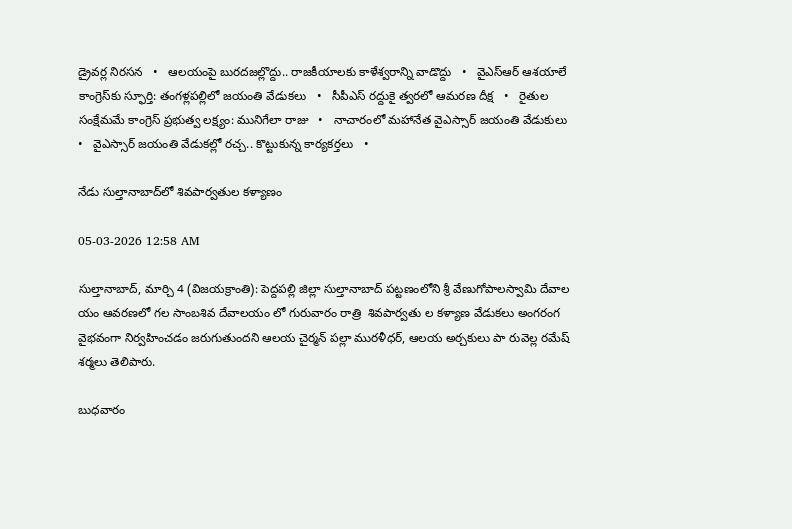డ్రైవర్ల నిరసన   •   ఆలయంపై బురదజల్లొద్దు.. రాజకీయాలకు కాళేశ్వరాన్ని వాడొద్దు   •   వైఎస్‌ఆర్ ఆశయాలే కాంగ్రెస్‌కు స్ఫూర్తి: తంగళ్లపల్లిలో జయంతి వేడుకలు   •   సీపీఎస్ రద్దుకై త్వరలో ఆమరణ దీక్ష   •   రైతుల సంక్షేమమే కాంగ్రెస్ ప్రభుత్వ లక్ష్యం: మునిగేలా రాజు   •   నాచారంలో మహానేత వైఎస్సార్ జయంతి వేడుకులు   •   వైఎస్సార్ జయంతి వేడుకల్లో రచ్చ.. కొట్టుకున్న కార్యకర్తలు   •

నేడు సుల్తానాబాద్‌లో శివపార్వతుల కళ్యాణం

05-03-2026 12:58 AM

సుల్తానాబాద్, మార్చి 4 (విజయక్రాంతి): పెద్దపల్లి జిల్లా సుల్తానాబాద్ పట్టణంలోని శ్రీ వేణుగోపాలస్వామి దేవాల యం ఆవరణలో గల సాంబశివ దేవాలయం లో గురువారం రాత్రి  శివపార్వతు ల కళ్యాణ వేడుకలు అంగరంగ వైభవంగా నిర్వహించడం జరుగుతుందని ఆలయ చైర్మన్ పల్లా మురళీధర్, ఆలయ అర్చకులు పా రువెల్ల రమేష్ శర్మలు తెలిపారు.

బుధవారం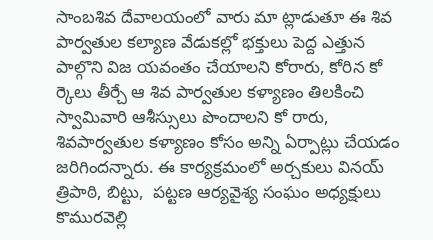సాంబశివ దేవాలయంలో వారు మా ట్లాడుతూ ఈ శివ పార్వతుల కల్యాణ వేడుకల్లో భక్తులు పెద్ద ఎత్తున పాల్గొని విజ యవంతం చేయాలని కోరారు, కోరిన కో ర్కెలు తీర్చే ఆ శివ పార్వతుల కళ్యాణం తిలకించి స్వామివారి ఆశీస్సులు పొందాలని కో రారు, శివపార్వతుల కళ్యాణం కోసం అన్ని ఏర్పాట్లు చేయడం జరిగిందన్నారు. ఈ కార్యక్రమంలో అర్చకులు వినయ్ త్రిపాఠి, బిట్టు,  పట్టణ ఆర్యవైశ్య సంఘం అధ్యక్షులు కొమురవెల్లి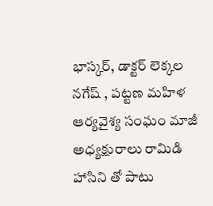భాస్కర్, డాక్టర్ లెక్కల నగేష్ , పట్టణ మహిళ  ఆర్యవైశ్య సంఘం మాజీ అధ్యక్షురాలు రామిడి హాసిని తో పాటు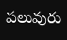పలువురు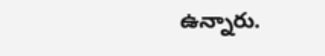ఉన్నారు.